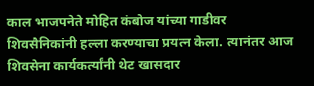काल भाजपनेते मोहित कंबोज यांच्या गाडीवर शिवसैनिकांनी हल्ला करण्याचा प्रयत्न केला. त्यानंतर आज शिवसेना कार्यकर्त्यांनी थेट खासदार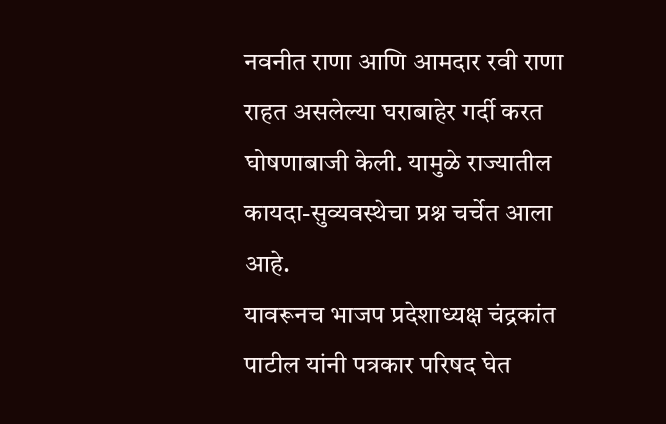नवनीत राणा आणि आमदार रवी राणा राहत असलेल्या घराबाहेर गर्दी करत घोषणाबाजी केली. यामुळे राज्यातील कायदा-सुव्यवस्थेचा प्रश्न चर्चेत आला आहे.
यावरूनच भाजप प्रदेशाध्यक्ष चंद्रकांत पाटील यांनी पत्रकार परिषद घेत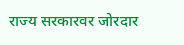राज्य सरकारवर जोरदार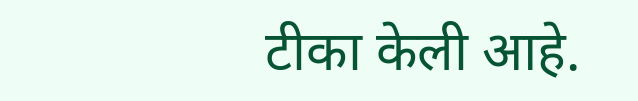टीका केली आहे.